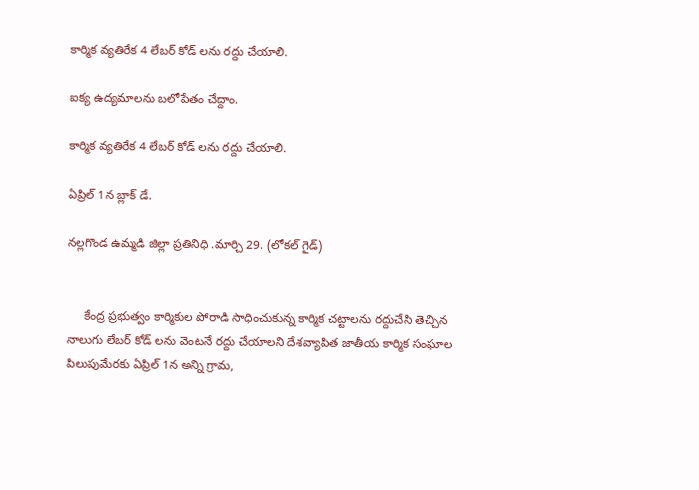కార్మిక వ్యతిరేక 4 లేబర్ కోడ్ లను రద్దు చేయాలి.

ఐక్య ఉద్యమాలను బలోపేతం చేద్దాం.

కార్మిక వ్యతిరేక 4 లేబర్ కోడ్ లను రద్దు చేయాలి.

ఏప్రిల్ 1న బ్లాక్ డే.

నల్లగొండ ఉమ్మడి జిల్లా ప్రతినిధి .మార్చి 29. (లోకల్ గైడ్)


     కేంద్ర ప్రభుత్వం కార్మికుల పోరాడి సాధించుకున్న కార్మిక చట్టాలను రద్దుచేసి తెచ్చిన నాలుగు లేబర్ కోడ్ లను వెంటనే రద్దు చేయాలని దేశవ్యాపిత జాతీయ కార్మిక సంఘాల పిలుపుమేరకు ఏప్రిల్ 1న అన్ని గ్రామ,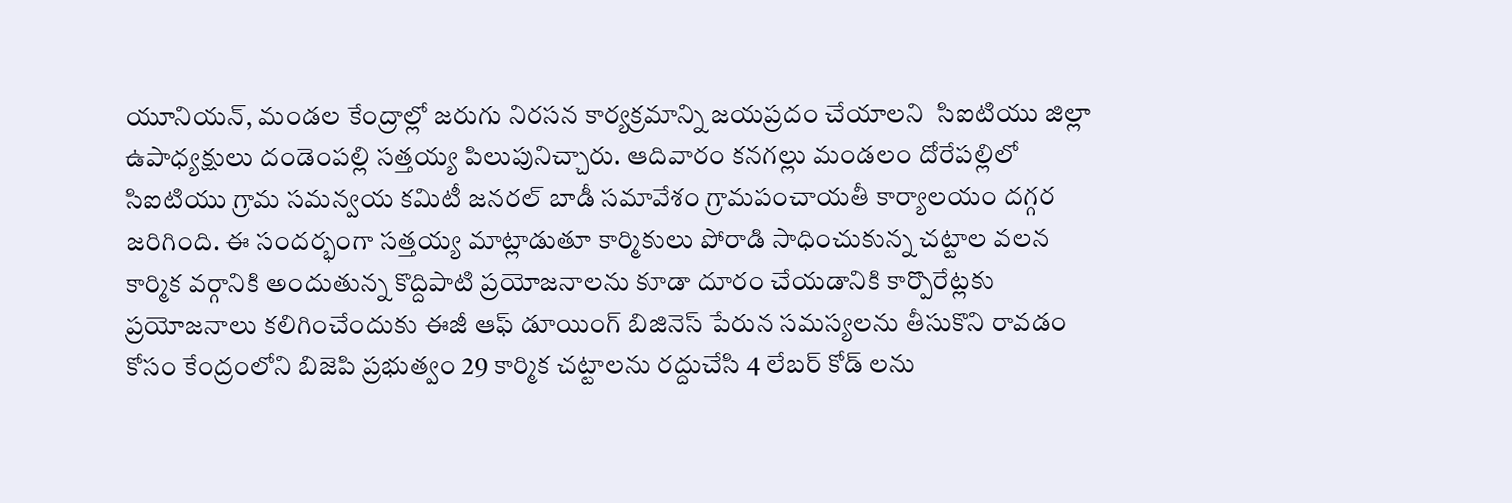యూనియన్, మండల కేంద్రాల్లో జరుగు నిరసన కార్యక్రమాన్ని జయప్రదం చేయాలని  సిఐటియు జిల్లా ఉపాధ్యక్షులు దండెంపల్లి సత్తయ్య పిలుపునిచ్చారు. ఆదివారం కనగల్లు మండలం దోరేపల్లిలో సిఐటియు గ్రామ సమన్వయ కమిటీ జనరల్ బాడీ సమావేశం గ్రామపంచాయతీ కార్యాలయం దగ్గర జరిగింది. ఈ సందర్భంగా సత్తయ్య మాట్లాడుతూ కార్మికులు పోరాడి సాధించుకున్న చట్టాల వలన కార్మిక వర్గానికి అందుతున్న కొద్దిపాటి ప్రయోజనాలను కూడా దూరం చేయడానికి కార్పొరేట్లకు ప్రయోజనాలు కలిగించేందుకు ఈజీ ఆఫ్ డూయింగ్ బిజినెస్ పేరున సమస్యలను తీసుకొని రావడం కోసం కేంద్రంలోని బిజెపి ప్రభుత్వం 29 కార్మిక చట్టాలను రద్దుచేసి 4 లేబర్ కోడ్ లను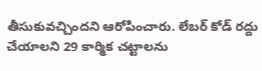తీసుకువచ్చిందని ఆరోపించారు. లేబర్ కోడ్ రద్దు చేయాలని 29 కార్మిక చట్టాలను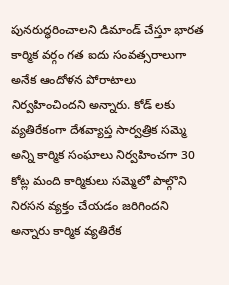పునరుద్ధరించాలని డిమాండ్ చేస్తూ భారత కార్మిక వర్గం గత ఐదు సంవత్సరాలుగా అనేక ఆందోళన పోరాటాలు నిర్వహించిందని అన్నారు. కోడ్ లకు వ్యతిరేకంగా దేశవ్యాప్త సార్వత్రిక సమ్మె అన్ని కార్మిక సంఘాలు నిర్వహించగా 30 కోట్ల మంది కార్మికులు సమ్మెలో పాల్గొని నిరసన వ్యక్తం చేయడం జరిగిందని అన్నారు కార్మిక వ్యతిరేక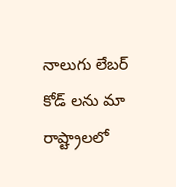నాలుగు లేబర్ కోడ్ లను మా రాష్ట్రాలలో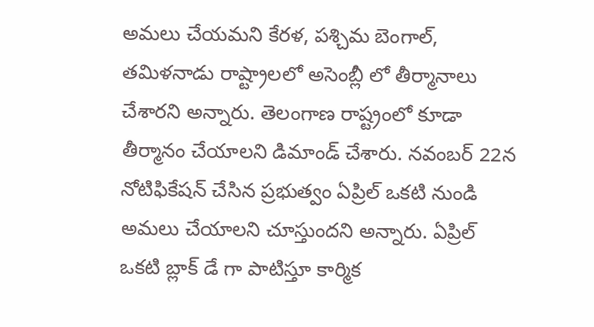అమలు చేయమని కేరళ, పశ్చిమ బెంగాల్, తమిళనాడు రాష్ట్రాలలో అసెంబ్లీ లో తీర్మానాలు చేశారని అన్నారు. తెలంగాణ రాష్ట్రంలో కూడా తీర్మానం చేయాలని డిమాండ్ చేశారు. నవంబర్ 22న నోటిఫికేషన్ చేసిన ప్రభుత్వం ఏప్రిల్ ఒకటి నుండి అమలు చేయాలని చూస్తుందని అన్నారు. ఏప్రిల్ ఒకటి బ్లాక్ డే గా పాటిస్తూ కార్మిక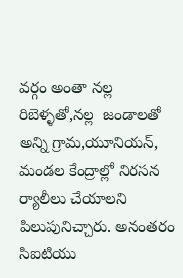వర్గం అంతా నల్ల రిబెళ్ళతో,నల్ల  జండాలతో అన్ని గ్రామ,యూనియన్, మండల కేంద్రాల్లో నిరసన ర్యాలీలు చేయాలని పిలుపునిచ్చారు. అనంతరం  సిఐటియు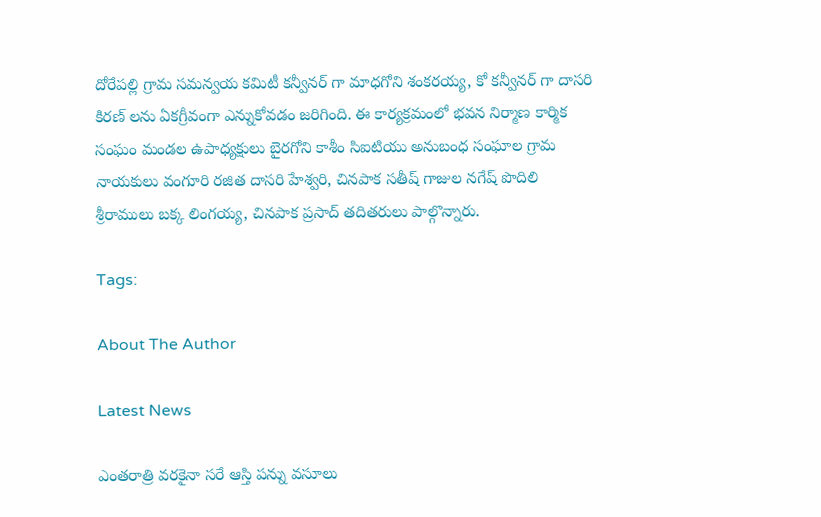దోరేపల్లి గ్రామ సమన్వయ కమిటీ కన్వీనర్ గా మాధగోని శంకరయ్య, కో కన్వీనర్ గా దాసరి కిరణ్ లను ఏకగ్రీవంగా ఎన్నుకోవడం జరిగింది. ఈ కార్యక్రమంలో భవన నిర్మాణ కార్మిక సంఘం మండల ఉపాధ్యక్షులు బైరగోని కాశీం సిఐటియు అనుబంధ సంఘాల గ్రామ నాయకులు వంగూరి రజిత దాసరి హేశ్వరి, చినపాక సతీష్ గాజుల నగేష్ పొదిలి శ్రీరాములు బక్క లింగయ్య, చినపాక ప్రసాద్ తదితరులు పాల్గొన్నారు.

Tags:

About The Author

Latest News

ఎంతరాత్రి వరకైనా సరే ఆస్తి పన్ను వసూలు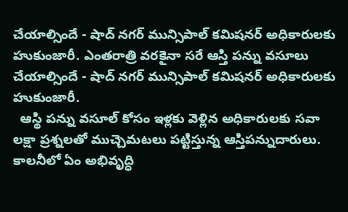చేయాల్సిందే - షాద్ నగర్ మున్సిపాల్ కమిషనర్ అధికారులకు హుకుంజారీ. ఎంతరాత్రి వరకైనా సరే ఆస్తి పన్ను వసూలు చేయాల్సిందే - షాద్ నగర్ మున్సిపాల్ కమిషనర్ అధికారులకు హుకుంజారీ.
  ఆస్థి పన్ను వసూల్ కోసం ఇళ్లకు వెళ్లిన అధికారులకు సవా లక్షా ప్రశ్నలతో ముచ్చెమటలు పట్టిస్తున్న ఆస్తిపన్నుదారులు. కాలనీలో ఏం అభివృద్ధి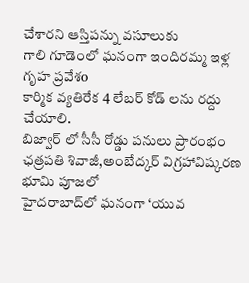చేశారని ఆస్తిపన్ను వసూలుకు
గాలి గూడెంలో ఘనంగా ఇందిరమ్మ ఇళ్ల గృహ ప్రవేశo
కార్మిక వ్యతిరేక 4 లేబర్ కోడ్ లను రద్దు చేయాలి.
బిజ్వార్ లో సీసీ రోడ్డు పనులు ప్రారంభం
ఛత్రపతి శివాజీ,అంబేద్కర్ విగ్రహావిష్కరణ భూమి పూజలో
హైదరాబాద్‌లో ఘనంగా ‘యువ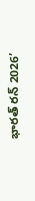భారత్ రన్ 2026’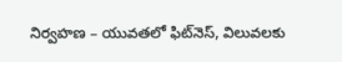నిర్వహణ – యువతలో ఫిట్‌నెస్, విలువలకు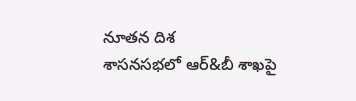నూతన దిశ
శాసనసభలో ఆర్‌&బీ శాఖపై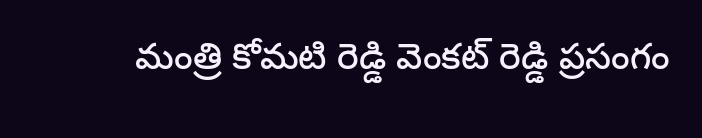మంత్రి కోమటి రెడ్డి వెంకట్ రెడ్డి ప్రసంగం